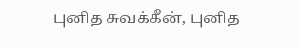புனித சுவக்கீன், புனித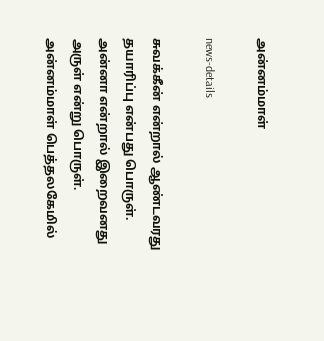அன்னம்மாள்

news-details

சுவக்கீன் என்றால் ஆண்டவரது தயாரிப்பு என்பது பொருள். அன்னா என்றால் இறைவனது அருள் என்று பொருள். அன்னம்மாள் பெத்தலகேமில்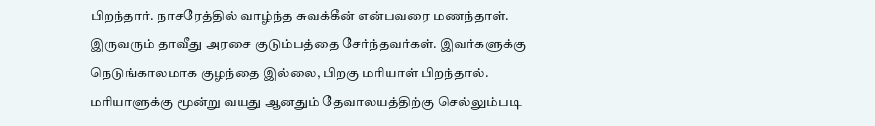பிறந்தார். நாசரேத்தில் வாழ்ந்த சுவக்கீன் என்பவரை மணந்தாள். இருவரும் தாவீது அரசை குடும்பத்தை சேர்ந்தவர்கள். இவர்களுக்கு நெடுங்காலமாக குழந்தை இல்லை, பிறகு மரியாள் பிறந்தால். மரியாளுக்கு மூன்று வயது ஆனதும் தேவாலயத்திற்கு செல்லும்படி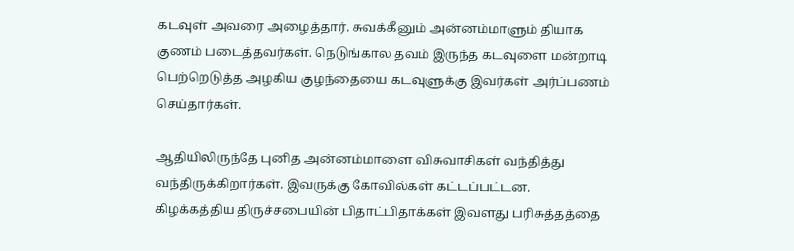கடவுள் அவரை அழைத்தார். சுவக்கீனும் அன்னம்மாளும் தியாக குணம் படைத்தவர்கள். நெடுங்கால தவம் இருந்த கடவுளை மன்றாடி பெற்றெடுத்த அழகிய குழந்தையை கடவுளுக்கு இவர்கள் அர்ப்பணம் செய்தார்கள்.

ஆதியிலிருந்தே புனித அன்னம்மாளை விசுவாசிகள் வந்தித்து வந்திருக்கிறார்கள். இவருக்கு கோவில்கள் கட்டப்பட்டன. கிழக்கத்திய திருச்சபையின் பிதாட்பிதாக்கள் இவளது பரிசுத்தத்தை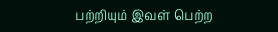பற்றியும் இவள் பெற்ற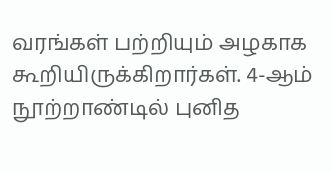வரங்கள் பற்றியும் அழகாக கூறியிருக்கிறார்கள். 4-ஆம் நூற்றாண்டில் புனித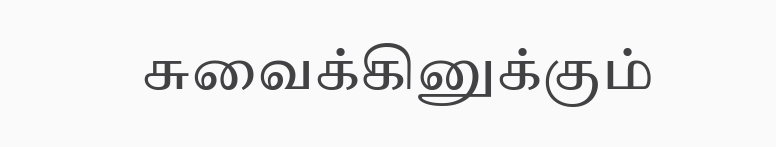சுவைக்கினுக்கும்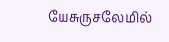யேசுருசலேமில்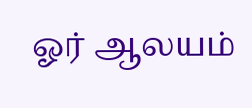ஓர் ஆலயம்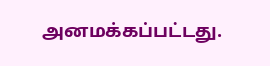அனமக்கப்பட்டது.